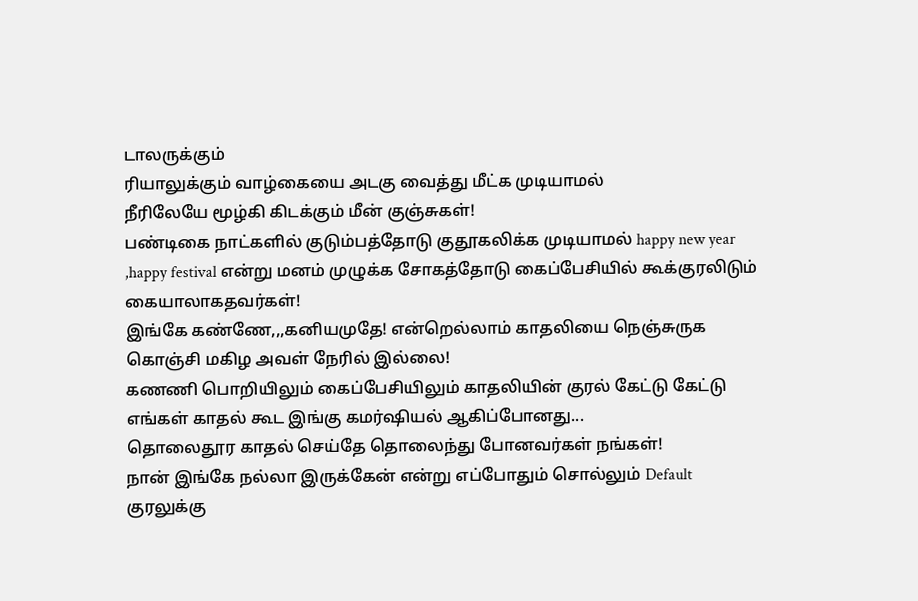டாலருக்கும்
ரியாலுக்கும் வாழ்கையை அடகு வைத்து மீட்க முடியாமல்
நீரிலேயே மூழ்கி கிடக்கும் மீன் குஞ்சுகள்!
பண்டிகை நாட்களில் குடும்பத்தோடு குதூகலிக்க முடியாமல் happy new year ,happy festival என்று மனம் முழுக்க சோகத்தோடு கைப்பேசியில் கூக்குரலிடும் கையாலாகதவர்கள்!
இங்கே கண்ணே,,,கனியமுதே! என்றெல்லாம் காதலியை நெஞ்சுருக கொஞ்சி மகிழ அவள் நேரில் இல்லை!
கணணி பொறியிலும் கைப்பேசியிலும் காதலியின் குரல் கேட்டு கேட்டு எங்கள் காதல் கூட இங்கு கமர்ஷியல் ஆகிப்போனது...
தொலைதூர காதல் செய்தே தொலைந்து போனவர்கள் நங்கள்!
நான் இங்கே நல்லா இருக்கேன் என்று எப்போதும் சொல்லும் Default குரலுக்கு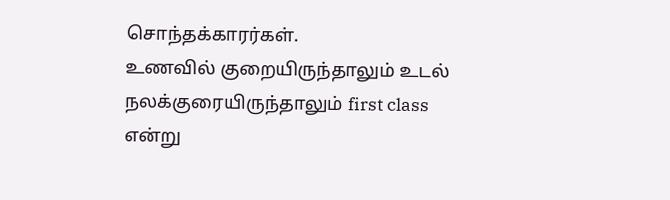சொந்தக்காரர்கள்.
உணவில் குறையிருந்தாலும் உடல் நலக்குரையிருந்தாலும் first class என்று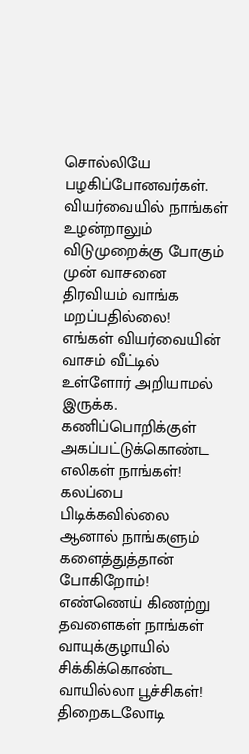சொல்லியே பழகிப்போனவர்கள்.
வியர்வையில் நாங்கள் உழன்றாலும் விடுமுறைக்கு போகும் முன் வாசனை திரவியம் வாங்க மறப்பதில்லை!
எங்கள் வியர்வையின் வாசம் வீட்டில் உள்ளோர் அறியாமல் இருக்க.
கணிப்பொறிக்குள் அகப்பட்டுக்கொண்ட எலிகள் நாங்கள்! கலப்பை பிடிக்கவில்லை ஆனால் நாங்களும் களைத்துத்தான் போகிறோம்!
எண்ணெய் கிணற்று தவளைகள் நாங்கள்
வாயுக்குழாயில் சிக்கிக்கொண்ட வாயில்லா பூச்சிகள்!
திறைகடலோடி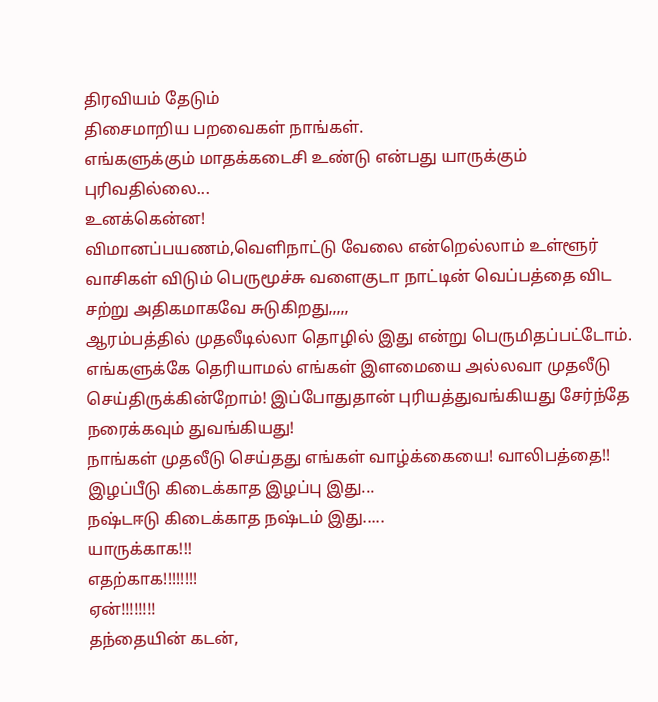திரவியம் தேடும்
திசைமாறிய பறவைகள் நாங்கள்.
எங்களுக்கும் மாதக்கடைசி உண்டு என்பது யாருக்கும் புரிவதில்லை...
உனக்கென்ன!
விமானப்பயணம்,வெளிநாட்டு வேலை என்றெல்லாம் உள்ளூர் வாசிகள் விடும் பெருமூச்சு வளைகுடா நாட்டின் வெப்பத்தை விட சற்று அதிகமாகவே சுடுகிறது,,,,,
ஆரம்பத்தில் முதலீடில்லா தொழில் இது என்று பெருமிதப்பட்டோம்.
எங்களுக்கே தெரியாமல் எங்கள் இளமையை அல்லவா முதலீடு செய்திருக்கின்றோம்! இப்போதுதான் புரியத்துவங்கியது சேர்ந்தே நரைக்கவும் துவங்கியது!
நாங்கள் முதலீடு செய்தது எங்கள் வாழ்க்கையை! வாலிபத்தை!!
இழப்பீடு கிடைக்காத இழப்பு இது...
நஷ்டஈடு கிடைக்காத நஷ்டம் இது.....
யாருக்காக!!!
எதற்காக!!!!!!!!
ஏன்!!!!!!!!
தந்தையின் கடன்,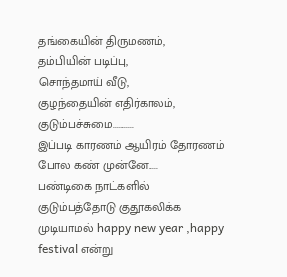தங்கையின் திருமணம்,
தம்பியின் படிப்பு,
சொந்தமாய் வீடு,
குழந்தையின் எதிர்காலம்,
குடும்பச்சுமை...........
இப்படி காரணம் ஆயிரம் தோரணம் போல கண் முன்னே.....
பண்டிகை நாட்களில் குடும்பத்தோடு குதூகலிக்க முடியாமல் happy new year ,happy festival என்று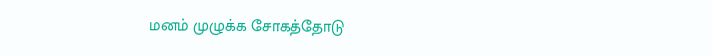மனம் முழுக்க சோகத்தோடு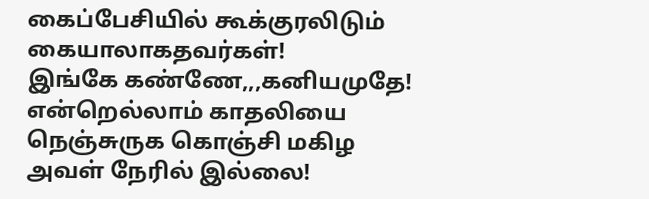கைப்பேசியில் கூக்குரலிடும் கையாலாகதவர்கள்!
இங்கே கண்ணே,,,கனியமுதே! என்றெல்லாம் காதலியை நெஞ்சுருக கொஞ்சி மகிழ அவள் நேரில் இல்லை!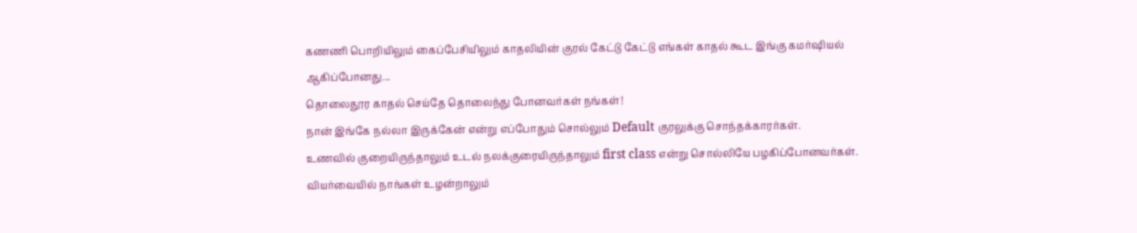கணணி பொறியிலும் கைப்பேசியிலும் காதலியின் குரல் கேட்டு கேட்டு எங்கள் காதல் கூட இங்கு கமர்ஷியல் ஆகிப்போனது...
தொலைதூர காதல் செய்தே தொலைந்து போனவர்கள் நங்கள்!
நான் இங்கே நல்லா இருக்கேன் என்று எப்போதும் சொல்லும் Default குரலுக்கு சொந்தக்காரர்கள்.
உணவில் குறையிருந்தாலும் உடல் நலக்குரையிருந்தாலும் first class என்று சொல்லியே பழகிப்போனவர்கள்.
வியர்வையில் நாங்கள் உழன்றாலும்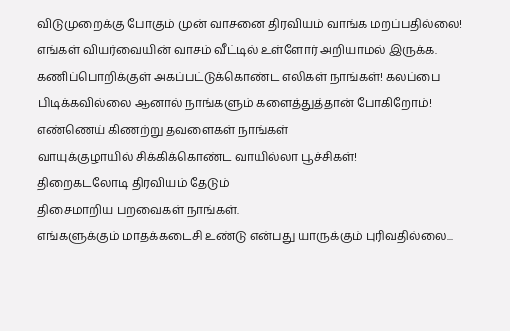விடுமுறைக்கு போகும் முன் வாசனை திரவியம் வாங்க மறப்பதில்லை!
எங்கள் வியர்வையின் வாசம் வீட்டில் உள்ளோர் அறியாமல் இருக்க.
கணிப்பொறிக்குள் அகப்பட்டுக்கொண்ட எலிகள் நாங்கள்! கலப்பை பிடிக்கவில்லை ஆனால் நாங்களும் களைத்துத்தான் போகிறோம்!
எண்ணெய் கிணற்று தவளைகள் நாங்கள்
வாயுக்குழாயில் சிக்கிக்கொண்ட வாயில்லா பூச்சிகள்!
திறைகடலோடி திரவியம் தேடும்
திசைமாறிய பறவைகள் நாங்கள்.
எங்களுக்கும் மாதக்கடைசி உண்டு என்பது யாருக்கும் புரிவதில்லை...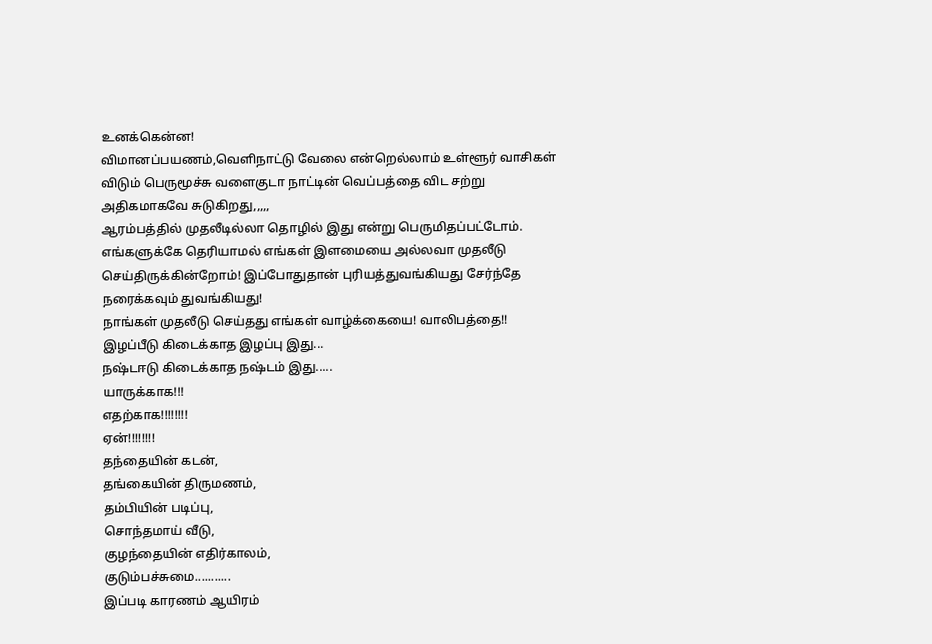உனக்கென்ன!
விமானப்பயணம்,வெளிநாட்டு வேலை என்றெல்லாம் உள்ளூர் வாசிகள் விடும் பெருமூச்சு வளைகுடா நாட்டின் வெப்பத்தை விட சற்று அதிகமாகவே சுடுகிறது,,,,,
ஆரம்பத்தில் முதலீடில்லா தொழில் இது என்று பெருமிதப்பட்டோம்.
எங்களுக்கே தெரியாமல் எங்கள் இளமையை அல்லவா முதலீடு செய்திருக்கின்றோம்! இப்போதுதான் புரியத்துவங்கியது சேர்ந்தே நரைக்கவும் துவங்கியது!
நாங்கள் முதலீடு செய்தது எங்கள் வாழ்க்கையை! வாலிபத்தை!!
இழப்பீடு கிடைக்காத இழப்பு இது...
நஷ்டஈடு கிடைக்காத நஷ்டம் இது.....
யாருக்காக!!!
எதற்காக!!!!!!!!
ஏன்!!!!!!!!
தந்தையின் கடன்,
தங்கையின் திருமணம்,
தம்பியின் படிப்பு,
சொந்தமாய் வீடு,
குழந்தையின் எதிர்காலம்,
குடும்பச்சுமை...........
இப்படி காரணம் ஆயிரம்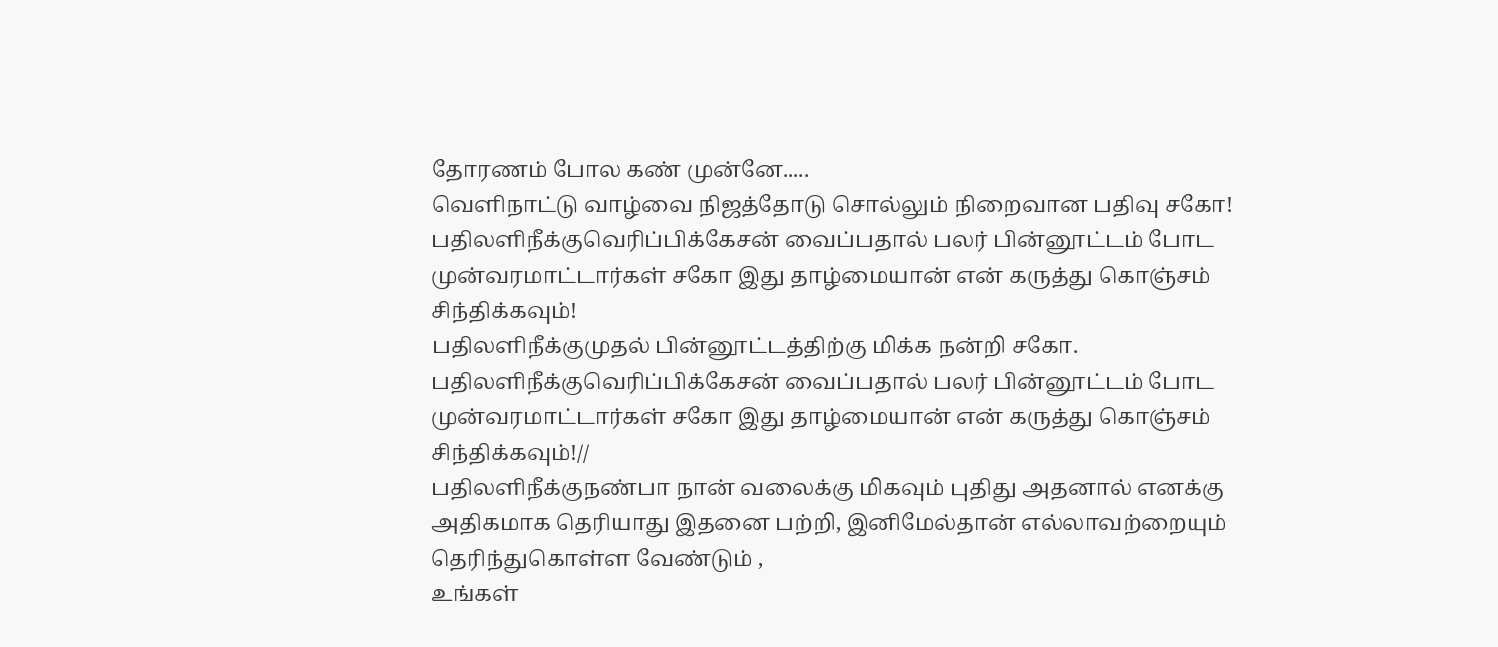தோரணம் போல கண் முன்னே.....
வெளிநாட்டு வாழ்வை நிஜத்தோடு சொல்லும் நிறைவான பதிவு சகோ!
பதிலளிநீக்குவெரிப்பிக்கேசன் வைப்பதால் பலர் பின்னூட்டம் போட முன்வரமாட்டார்கள் சகோ இது தாழ்மையான் என் கருத்து கொஞ்சம் சிந்திக்கவும்!
பதிலளிநீக்குமுதல் பின்னூட்டத்திற்கு மிக்க நன்றி சகோ.
பதிலளிநீக்குவெரிப்பிக்கேசன் வைப்பதால் பலர் பின்னூட்டம் போட முன்வரமாட்டார்கள் சகோ இது தாழ்மையான் என் கருத்து கொஞ்சம் சிந்திக்கவும்!//
பதிலளிநீக்குநண்பா நான் வலைக்கு மிகவும் புதிது அதனால் எனக்கு அதிகமாக தெரியாது இதனை பற்றி, இனிமேல்தான் எல்லாவற்றையும் தெரிந்துகொள்ள வேண்டும் ,
உங்கள்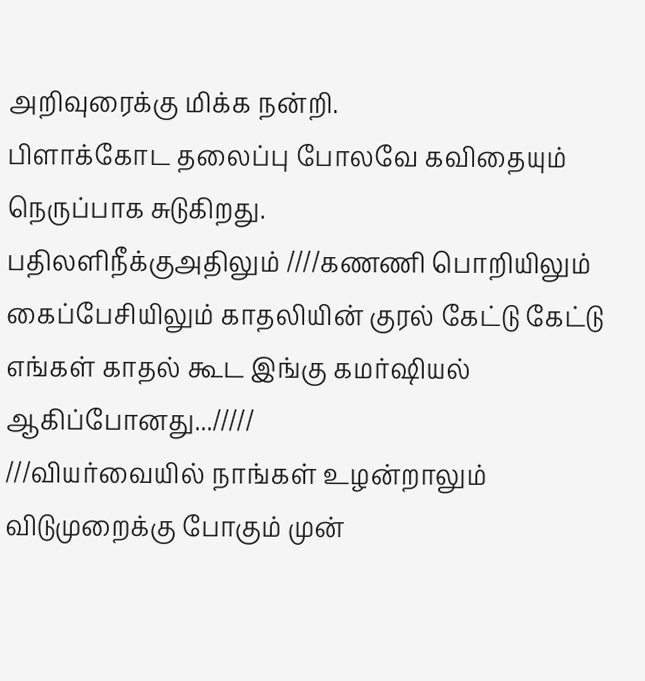அறிவுரைக்கு மிக்க நன்றி.
பிளாக்கோட தலைப்பு போலவே கவிதையும் நெருப்பாக சுடுகிறது.
பதிலளிநீக்குஅதிலும் ////கணணி பொறியிலும் கைப்பேசியிலும் காதலியின் குரல் கேட்டு கேட்டு எங்கள் காதல் கூட இங்கு கமர்ஷியல் ஆகிப்போனது.../////
///வியர்வையில் நாங்கள் உழன்றாலும் விடுமுறைக்கு போகும் முன்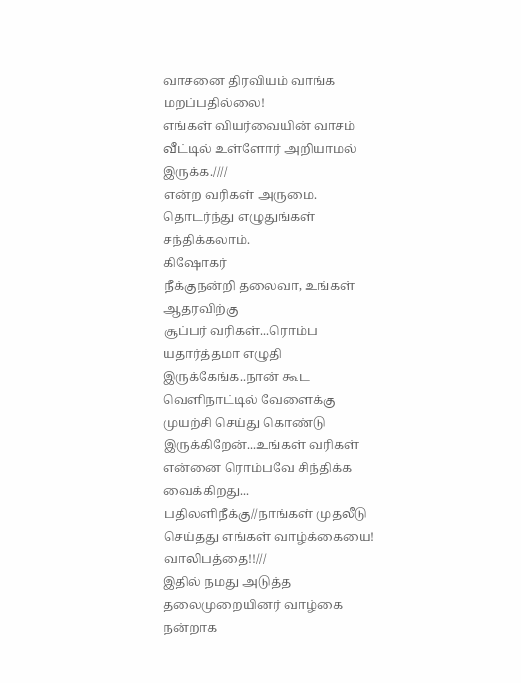வாசனை திரவியம் வாங்க மறப்பதில்லை!
எங்கள் வியர்வையின் வாசம் வீட்டில் உள்ளோர் அறியாமல் இருக்க.////
என்ற வரிகள் அருமை. தொடர்ந்து எழுதுங்கள் சந்திக்கலாம்.
கிஷோகர்
நீக்குநன்றி தலைவா, உங்கள் ஆதரவிற்கு
சூப்பர் வரிகள்...ரொம்ப யதார்த்தமா எழுதி இருக்கேங்க..நான் கூட வெளிநாட்டில் வேளைக்கு முயற்சி செய்து கொண்டு இருக்கிறேன்...உங்கள் வரிகள் என்னை ரொம்பவே சிந்திக்க வைக்கிறது...
பதிலளிநீக்கு//நாங்கள் முதலீடு செய்தது எங்கள் வாழ்க்கையை! வாலிபத்தை!!///
இதில் நமது அடுத்த தலைமுறையினர் வாழ்கை நன்றாக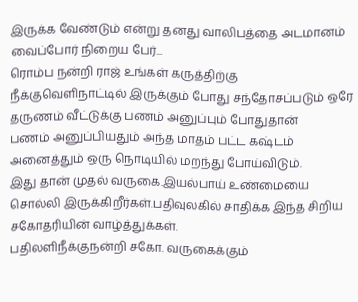இருக்க வேண்டும் என்று தனது வாலிபத்தை அடமானம் வைப்போர் நிறைய பேர்...
ரொம்ப நன்றி ராஜ் உங்கள் கருத்திற்கு
நீக்குவெளிநாட்டில் இருக்கும் போது சந்தோசப்படும் ஒரே தருணம் வீட்டுக்கு பணம் அனுப்பும் போதுதான்
பணம் அனுப்பியதும் அந்த மாதம் பட்ட கஷ்டம் அனைத்தும் ஒரு நொடியில் மறந்து போய்விடும்.
இது தான் முதல் வருகை.இயல்பாய் உண்மையை சொல்லி இருக்கிறீர்கள்.பதிவுலகில் சாதிக்க இந்த சிறிய சகோதரியின் வாழ்த்துக்கள்.
பதிலளிநீக்குநன்றி சகோ. வருகைக்கும்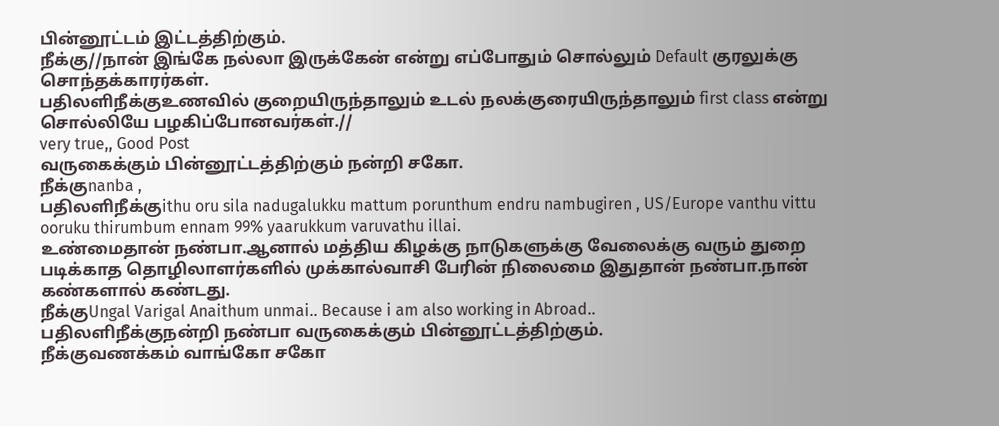பின்னூட்டம் இட்டத்திற்கும்.
நீக்கு//நான் இங்கே நல்லா இருக்கேன் என்று எப்போதும் சொல்லும் Default குரலுக்கு சொந்தக்காரர்கள்.
பதிலளிநீக்குஉணவில் குறையிருந்தாலும் உடல் நலக்குரையிருந்தாலும் first class என்று சொல்லியே பழகிப்போனவர்கள்.//
very true,, Good Post
வருகைக்கும் பின்னூட்டத்திற்கும் நன்றி சகோ.
நீக்குnanba ,
பதிலளிநீக்குithu oru sila nadugalukku mattum porunthum endru nambugiren , US/Europe vanthu vittu ooruku thirumbum ennam 99% yaarukkum varuvathu illai.
உண்மைதான் நண்பா.ஆனால் மத்திய கிழக்கு நாடுகளுக்கு வேலைக்கு வரும் துறை படிக்காத தொழிலாளர்களில் முக்கால்வாசி பேரின் நிலைமை இதுதான் நண்பா.நான் கண்களால் கண்டது.
நீக்குUngal Varigal Anaithum unmai.. Because i am also working in Abroad..
பதிலளிநீக்குநன்றி நண்பா வருகைக்கும் பின்னூட்டத்திற்கும்.
நீக்குவணக்கம் வாங்கோ சகோ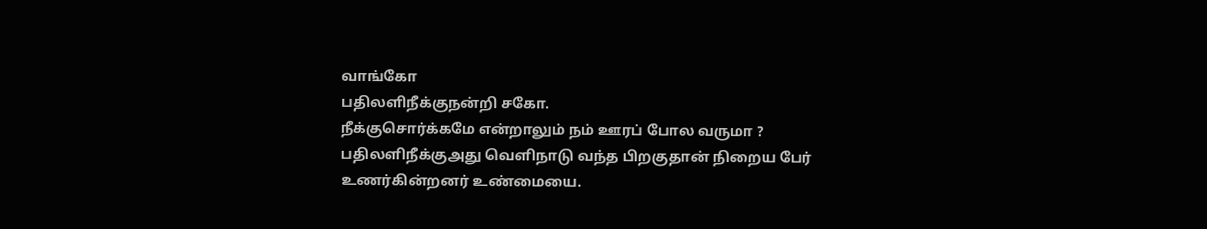வாங்கோ
பதிலளிநீக்குநன்றி சகோ.
நீக்குசொர்க்கமே என்றாலும் நம் ஊரப் போல வருமா ?
பதிலளிநீக்குஅது வெளிநாடு வந்த பிறகுதான் நிறைய பேர் உணர்கின்றனர் உண்மையை.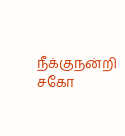நீக்குநன்றி சகோ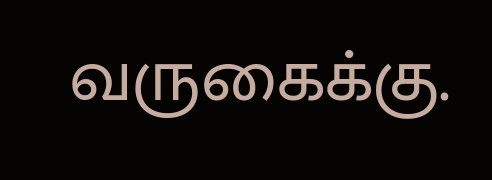வருகைக்கு.